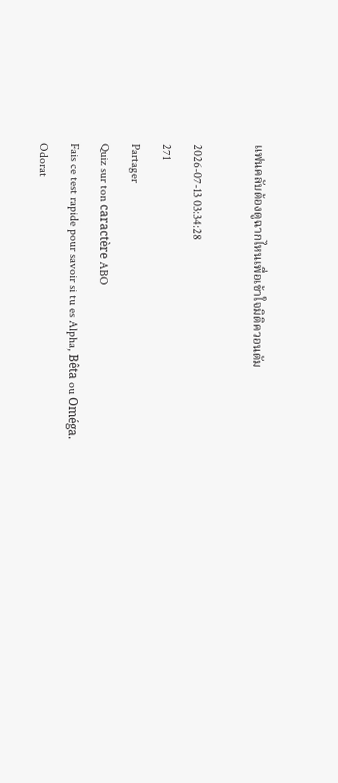แฟนคลับต้องดูฉากไหนเพื่อเข้าใจมิติควอนตัม

2026-07-13 03:34:28
271
Partager
Quiz sur ton caractère ABO
Fais ce test rapide pour savoir si tu es Alpha, Bêta ou Oméga.
Odorat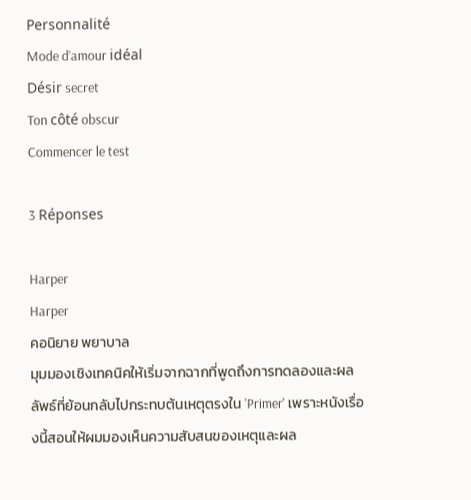Personnalité
Mode d’amour idéal
Désir secret
Ton côté obscur
Commencer le test

3 Réponses

Harper
Harper
คอนิยาย พยาบาล
มุมมองเชิงเทคนิคให้เริ่มจากฉากที่พูดถึงการทดลองและผลลัพธ์ที่ย้อนกลับไปกระทบต้นเหตุตรงใน 'Primer' เพราะหนังเรื่องนี้สอนให้ผมมองเห็นความสับสนของเหตุและผล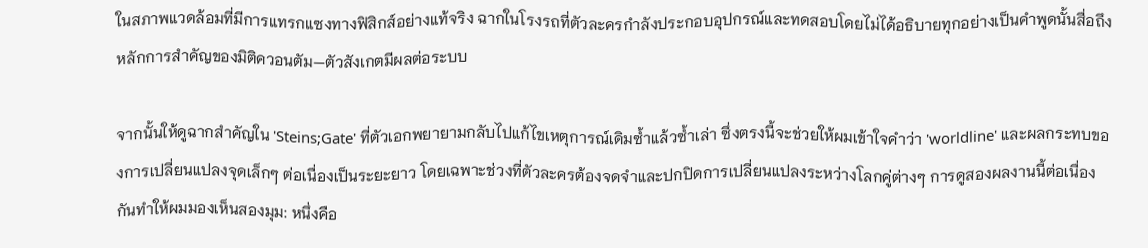ในสภาพแวดล้อมที่มีการแทรกแซงทางฟิสิกส์อย่างแท้จริง ฉากในโรงรถที่ตัวละครกำลังประกอบอุปกรณ์และทดสอบโดยไม่ได้อธิบายทุกอย่างเป็นคำพูดนั้นสื่อถึงหลักการสำคัญของมิติควอนตัม—ตัวสังเกตมีผลต่อระบบ

จากนั้นให้ดูฉากสำคัญใน 'Steins;Gate' ที่ตัวเอกพยายามกลับไปแก้ไขเหตุการณ์เดิมซ้ำแล้วซ้ำเล่า ซึ่งตรงนี้จะช่วยให้ผมเข้าใจคำว่า 'worldline' และผลกระทบของการเปลี่ยนแปลงจุดเล็กๆ ต่อเนื่องเป็นระยะยาว โดยเฉพาะช่วงที่ตัวละครต้องจดจำและปกปิดการเปลี่ยนแปลงระหว่างโลกคู่ต่างๆ การดูสองผลงานนี้ต่อเนื่องกันทำให้ผมมองเห็นสองมุม: หนึ่งคือ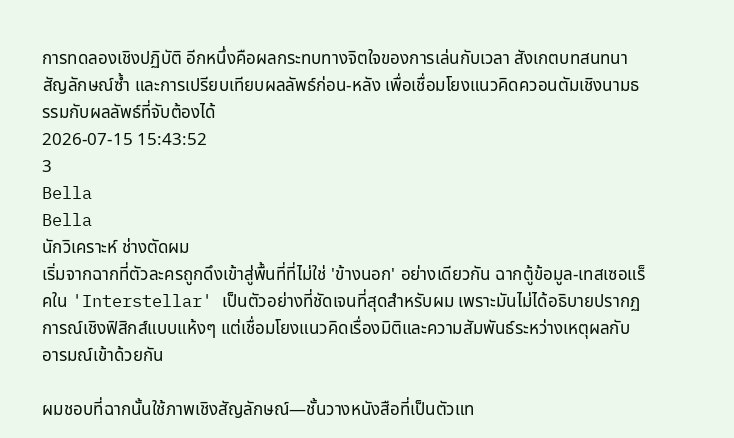การทดลองเชิงปฏิบัติ อีกหนึ่งคือผลกระทบทางจิตใจของการเล่นกับเวลา สังเกตบทสนทนา สัญลักษณ์ซ้ำ และการเปรียบเทียบผลลัพธ์ก่อน-หลัง เพื่อเชื่อมโยงแนวคิดควอนตัมเชิงนามธรรมกับผลลัพธ์ที่จับต้องได้
2026-07-15 15:43:52
3
Bella
Bella
นักวิเคราะห์ ช่างตัดผม
เริ่มจากฉากที่ตัวละครถูกดึงเข้าสู่พื้นที่ที่ไม่ใช่ 'ข้างนอก' อย่างเดียวกัน ฉากตู้ข้อมูล-เทสเซอแร็คใน 'Interstellar' เป็นตัวอย่างที่ชัดเจนที่สุดสำหรับผม เพราะมันไม่ได้อธิบายปรากฏการณ์เชิงฟิสิกส์แบบแห้งๆ แต่เชื่อมโยงแนวคิดเรื่องมิติและความสัมพันธ์ระหว่างเหตุผลกับอารมณ์เข้าด้วยกัน

ผมชอบที่ฉากนั้นใช้ภาพเชิงสัญลักษณ์—ชั้นวางหนังสือที่เป็นตัวแท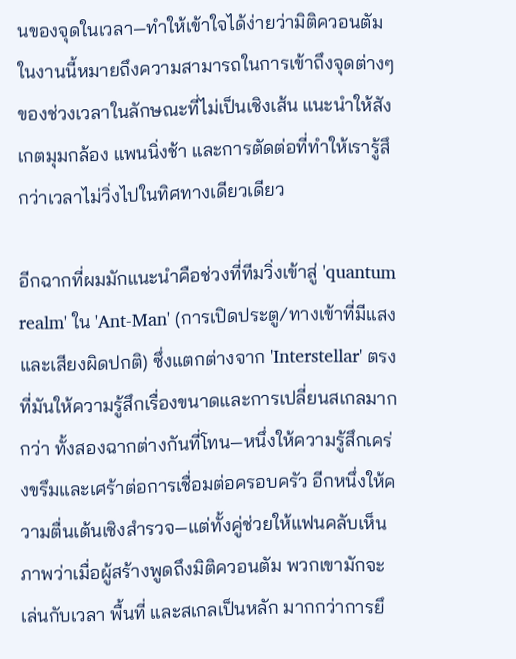นของจุดในเวลา—ทำให้เข้าใจได้ง่ายว่ามิติควอนตัมในงานนี้หมายถึงความสามารถในการเข้าถึงจุดต่างๆ ของช่วงเวลาในลักษณะที่ไม่เป็นเชิงเส้น แนะนำให้สังเกตมุมกล้อง แพนนิ่งช้า และการตัดต่อที่ทำให้เรารู้สึกว่าเวลาไม่วิ่งไปในทิศทางเดียวเดียว

อีกฉากที่ผมมักแนะนำคือช่วงที่ทีมวิ่งเข้าสู่ 'quantum realm' ใน 'Ant-Man' (การเปิดประตู/ทางเข้าที่มีแสงและเสียงผิดปกติ) ซึ่งแตกต่างจาก 'Interstellar' ตรงที่มันให้ความรู้สึกเรื่องขนาดและการเปลี่ยนสเกลมากกว่า ทั้งสองฉากต่างกันที่โทน—หนึ่งให้ความรู้สึกเคร่งขรึมและเศร้าต่อการเชื่อมต่อครอบครัว อีกหนึ่งให้ความตื่นเต้นเชิงสำรวจ—แต่ทั้งคู่ช่วยให้แฟนคลับเห็นภาพว่าเมื่อผู้สร้างพูดถึงมิติควอนตัม พวกเขามักจะเล่นกับเวลา พื้นที่ และสเกลเป็นหลัก มากกว่าการยึ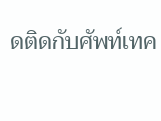ดติดกับศัพท์เทค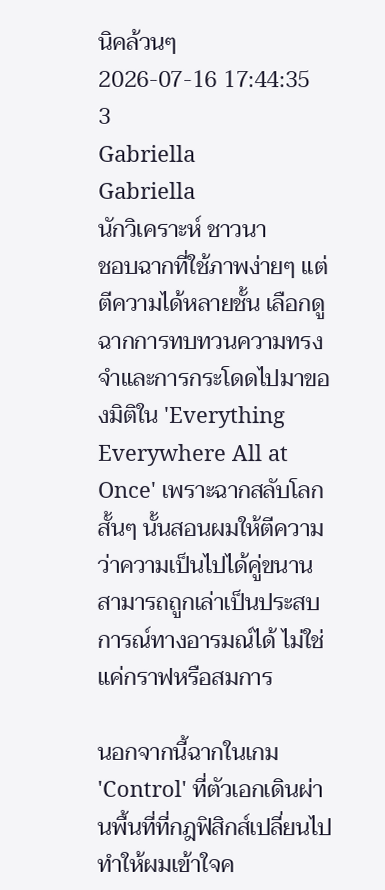นิคล้วนๆ
2026-07-16 17:44:35
3
Gabriella
Gabriella
นักวิเคราะห์ ชาวนา
ชอบฉากที่ใช้ภาพง่ายๆ แต่ตีความได้หลายชั้น เลือกดูฉากการทบทวนความทรงจำและการกระโดดไปมาของมิติใน 'Everything Everywhere All at Once' เพราะฉากสลับโลกสั้นๆ นั้นสอนผมให้ตีความว่าความเป็นไปได้คู่ขนานสามารถถูกเล่าเป็นประสบการณ์ทางอารมณ์ได้ ไม่ใช่แค่กราฟหรือสมการ

นอกจากนี้ฉากในเกม 'Control' ที่ตัวเอกเดินผ่านพื้นที่ที่กฎฟิสิกส์เปลี่ยนไป ทำให้ผมเข้าใจค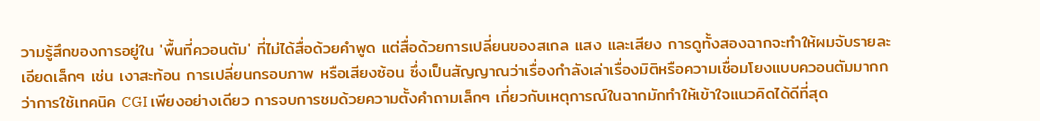วามรู้สึกของการอยู่ใน 'พื้นที่ควอนตัม' ที่ไม่ได้สื่อด้วยคำพูด แต่สื่อด้วยการเปลี่ยนของสเกล แสง และเสียง การดูทั้งสองฉากจะทำให้ผมจับรายละเอียดเล็กๆ เช่น เงาสะท้อน การเปลี่ยนกรอบภาพ หรือเสียงซ้อน ซึ่งเป็นสัญญาณว่าเรื่องกำลังเล่าเรื่องมิติหรือความเชื่อมโยงแบบควอนตัมมากกว่าการใช้เทคนิค CGI เพียงอย่างเดียว การจบการชมด้วยความตั้งคำถามเล็กๆ เกี่ยวกับเหตุการณ์ในฉากมักทำให้เข้าใจแนวคิดได้ดีที่สุด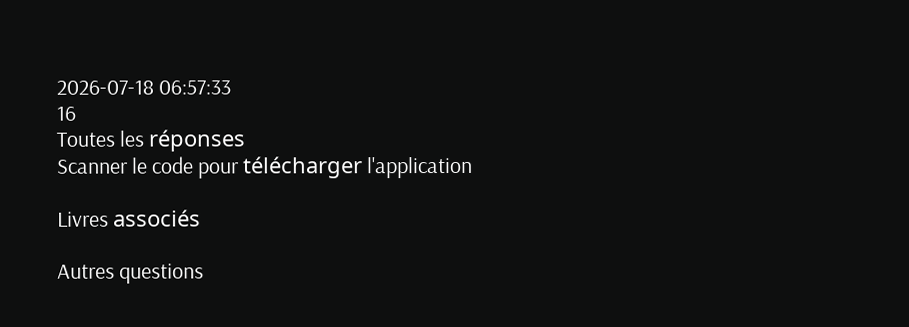2026-07-18 06:57:33
16
Toutes les réponses
Scanner le code pour télécharger l'application

Livres associés

Autres questions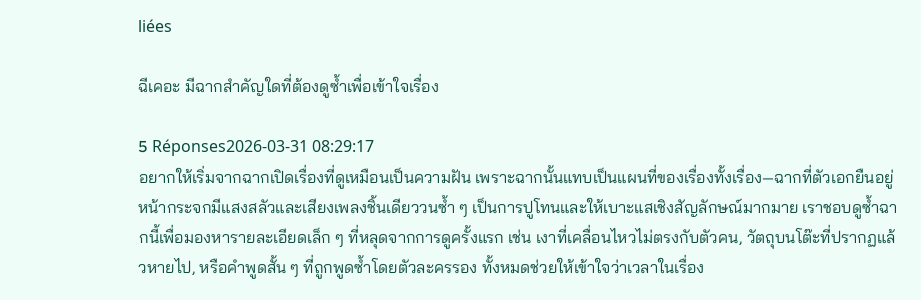liées

ฉีเคอะ มีฉากสำคัญใดที่ต้องดูซ้ำเพื่อเข้าใจเรื่อง

5 Réponses2026-03-31 08:29:17
อยากให้เริ่มจากฉากเปิดเรื่องที่ดูเหมือนเป็นความฝัน เพราะฉากนั้นแทบเป็นแผนที่ของเรื่องทั้งเรื่อง—ฉากที่ตัวเอกยืนอยู่หน้ากระจกมีแสงสลัวและเสียงเพลงชิ้นเดียววนซ้ำ ๆ เป็นการปูโทนและให้เบาะแสเชิงสัญลักษณ์มากมาย เราชอบดูซ้ำฉากนี้เพื่อมองหารายละเอียดเล็ก ๆ ที่หลุดจากการดูครั้งแรก เช่น เงาที่เคลื่อนไหวไม่ตรงกับตัวคน, วัตถุบนโต๊ะที่ปรากฏแล้วหายไป, หรือคำพูดสั้น ๆ ที่ถูกพูดซ้ำโดยตัวละครรอง ทั้งหมดช่วยให้เข้าใจว่าเวลาในเรื่อง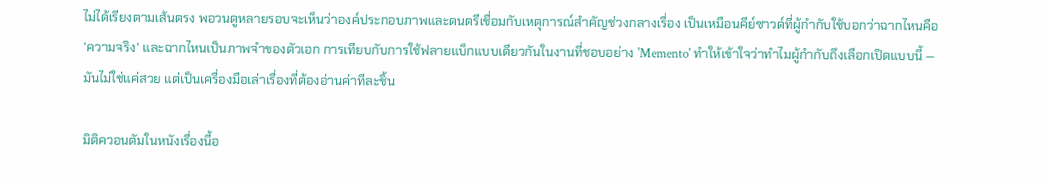ไม่ได้เรียงตามเส้นตรง พอวนดูหลายรอบจะเห็นว่าองค์ประกอบภาพและดนตรีเชื่อมกับเหตุการณ์สำคัญช่วงกลางเรื่อง เป็นเหมือนคีย์ซาวด์ที่ผู้กำกับใช้บอกว่าฉากไหนคือ 'ความจริง' และฉากไหนเป็นภาพจำของตัวเอก การเทียบกับการใช้ฟลายแบ็กแบบเดียวกันในงานที่ชอบอย่าง 'Memento' ทำให้เข้าใจว่าทำไมผู้กำกับถึงเลือกเปิดแบบนี้ — มันไม่ใช่แค่สวย แต่เป็นเครื่องมือเล่าเรื่องที่ต้องอ่านค่าทีละชิ้น

มิติควอนตัมในหนังเรื่องนี้อ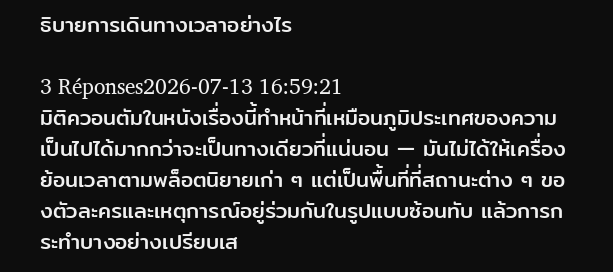ธิบายการเดินทางเวลาอย่างไร

3 Réponses2026-07-13 16:59:21
มิติควอนตัมในหนังเรื่องนี้ทำหน้าที่เหมือนภูมิประเทศของความเป็นไปได้มากกว่าจะเป็นทางเดียวที่แน่นอน — มันไม่ได้ให้เครื่องย้อนเวลาตามพล็อตนิยายเก่า ๆ แต่เป็นพื้นที่ที่สถานะต่าง ๆ ของตัวละครและเหตุการณ์อยู่ร่วมกันในรูปแบบซ้อนทับ แล้วการกระทำบางอย่างเปรียบเส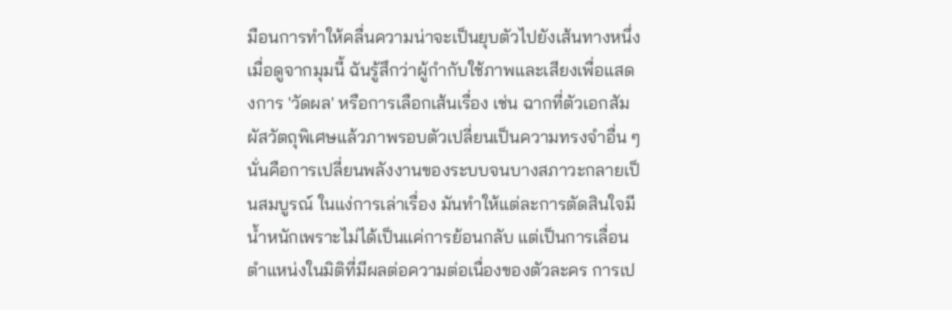มือนการทำให้คลื่นความน่าจะเป็นยุบตัวไปยังเส้นทางหนึ่ง เมื่อดูจากมุมนี้ ฉันรู้สึกว่าผู้กำกับใช้ภาพและเสียงเพื่อแสดงการ 'วัดผล' หรือการเลือกเส้นเรื่อง เช่น ฉากที่ตัวเอกสัมผัสวัตถุพิเศษแล้วภาพรอบตัวเปลี่ยนเป็นความทรงจำอื่น ๆ นั่นคือการเปลี่ยนพลังงานของระบบจนบางสภาวะกลายเป็นสมบูรณ์ ในแง่การเล่าเรื่อง มันทำให้แต่ละการตัดสินใจมีน้ำหนักเพราะไม่ได้เป็นแค่การย้อนกลับ แต่เป็นการเลื่อนตำแหน่งในมิติที่มีผลต่อความต่อเนื่องของตัวละคร การเป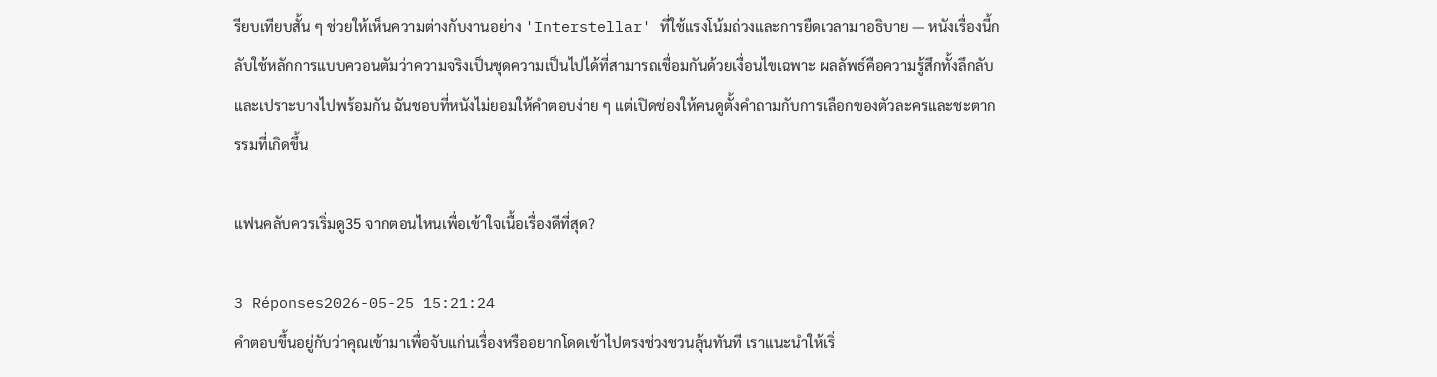รียบเทียบสั้น ๆ ช่วยให้เห็นความต่างกับงานอย่าง 'Interstellar' ที่ใช้แรงโน้มถ่วงและการยืดเวลามาอธิบาย — หนังเรื่องนี้กลับใช้หลักการแบบควอนตัมว่าความจริงเป็นชุดความเป็นไปได้ที่สามารถเชื่อมกันด้วยเงื่อนไขเฉพาะ ผลลัพธ์คือความรู้สึกทั้งลึกลับและเปราะบางไปพร้อมกัน ฉันชอบที่หนังไม่ยอมให้คำตอบง่าย ๆ แต่เปิดช่องให้คนดูตั้งคำถามกับการเลือกของตัวละครและชะตากรรมที่เกิดขึ้น

แฟนคลับควรเริ่มดู35 จากตอนไหนเพื่อเข้าใจเนื้อเรื่องดีที่สุด?

3 Réponses2026-05-25 15:21:24
คำตอบขึ้นอยู่กับว่าคุณเข้ามาเพื่อจับแก่นเรื่องหรืออยากโดดเข้าไปตรงช่วงชวนลุ้นทันที เราแนะนำให้เริ่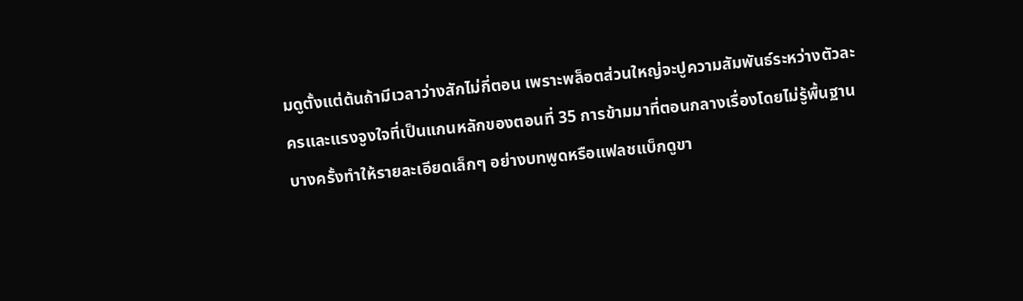มดูตั้งแต่ต้นถ้ามีเวลาว่างสักไม่กี่ตอน เพราะพล็อตส่วนใหญ่จะปูความสัมพันธ์ระหว่างตัวละครและแรงจูงใจที่เป็นแกนหลักของตอนที่ 35 การข้ามมาที่ตอนกลางเรื่องโดยไม่รู้พื้นฐานบางครั้งทำให้รายละเอียดเล็กๆ อย่างบทพูดหรือแฟลชแบ็กดูขา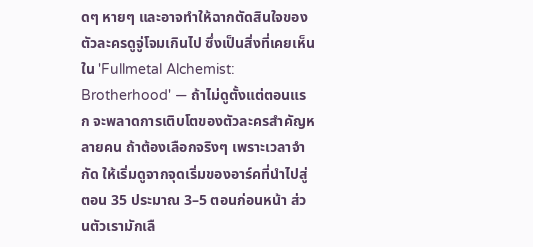ดๆ หายๆ และอาจทำให้ฉากตัดสินใจของตัวละครดูจู่โจมเกินไป ซึ่งเป็นสิ่งที่เคยเห็นใน 'Fullmetal Alchemist: Brotherhood' — ถ้าไม่ดูตั้งแต่ตอนแรก จะพลาดการเติบโตของตัวละครสำคัญหลายคน ถ้าต้องเลือกจริงๆ เพราะเวลาจำกัด ให้เริ่มดูจากจุดเริ่มของอาร์คที่นำไปสู่ตอน 35 ประมาณ 3–5 ตอนก่อนหน้า ส่วนตัวเรามักเลื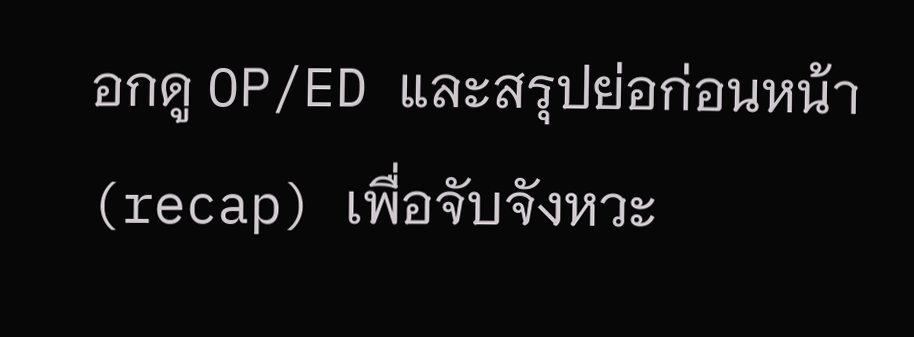อกดู OP/ED และสรุปย่อก่อนหน้า (recap) เพื่อจับจังหวะ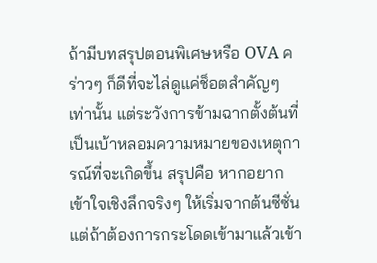ถ้ามีบทสรุปตอนพิเศษหรือ OVA คร่าวๆ ก็ดีที่จะไล่ดูแค่ช็อตสำคัญๆ เท่านั้น แต่ระวังการข้ามฉากตั้งต้นที่เป็นเบ้าหลอมความหมายของเหตุการณ์ที่จะเกิดขึ้น สรุปคือ หากอยากเข้าใจเชิงลึกจริงๆ ให้เริ่มจากต้นซีซั่น แต่ถ้าต้องการกระโดดเข้ามาแล้วเข้า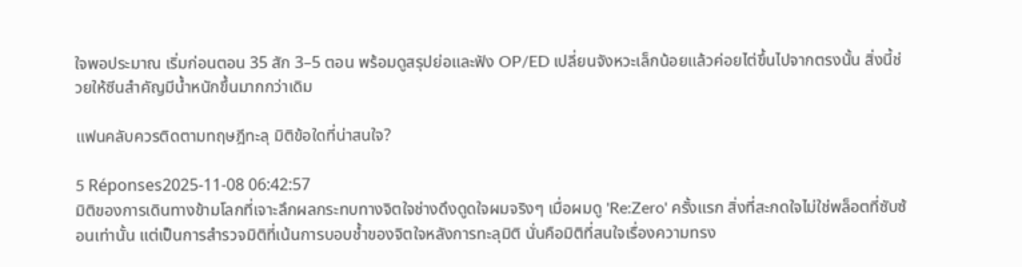ใจพอประมาณ เริ่มก่อนตอน 35 สัก 3–5 ตอน พร้อมดูสรุปย่อและฟัง OP/ED เปลี่ยนจังหวะเล็กน้อยแล้วค่อยไต่ขึ้นไปจากตรงนั้น สิ่งนี้ช่วยให้ซีนสำคัญมีน้ำหนักขึ้นมากกว่าเดิม

แฟนคลับควรติดตามทฤษฎีทะลุ มิติข้อใดที่น่าสนใจ?

5 Réponses2025-11-08 06:42:57
มิติของการเดินทางข้ามโลกที่เจาะลึกผลกระทบทางจิตใจช่างดึงดูดใจผมจริงๆ เมื่อผมดู 'Re:Zero' ครั้งแรก สิ่งที่สะกดใจไม่ใช่พล็อตที่ซับซ้อนเท่านั้น แต่เป็นการสำรวจมิติที่เน้นการบอบช้ำของจิตใจหลังการทะลุมิติ นั่นคือมิติที่สนใจเรื่องความทรง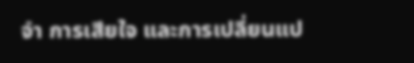จำ การเสียใจ และการเปลี่ยนแป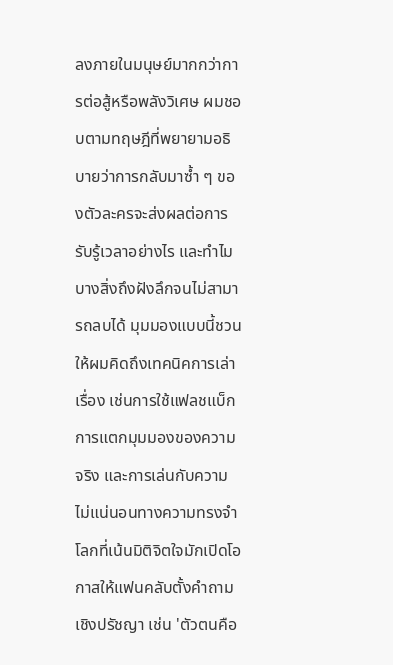ลงภายในมนุษย์มากกว่าการต่อสู้หรือพลังวิเศษ ผมชอบตามทฤษฎีที่พยายามอธิบายว่าการกลับมาซ้ำ ๆ ของตัวละครจะส่งผลต่อการรับรู้เวลาอย่างไร และทำไมบางสิ่งถึงฝังลึกจนไม่สามารถลบได้ มุมมองแบบนี้ชวนให้ผมคิดถึงเทคนิคการเล่าเรื่อง เช่นการใช้แฟลชแบ็ก การแตกมุมมองของความจริง และการเล่นกับความไม่แน่นอนทางความทรงจำ โลกที่เน้นมิติจิตใจมักเปิดโอกาสให้แฟนคลับตั้งคำถามเชิงปรัชญา เช่น 'ตัวตนคือ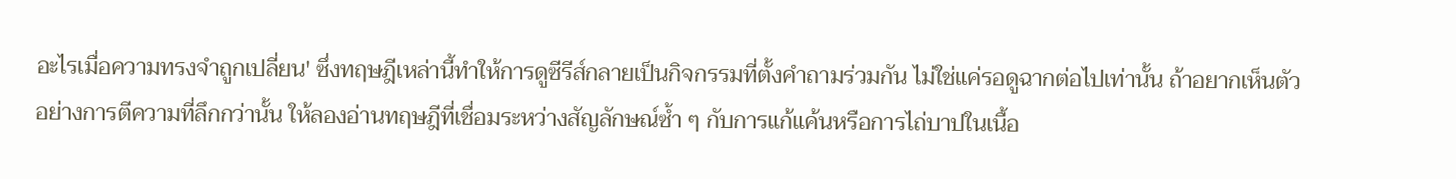อะไรเมื่อความทรงจำถูกเปลี่ยน' ซึ่งทฤษฎีเหล่านี้ทำให้การดูซีรีส์กลายเป็นกิจกรรมที่ตั้งคำถามร่วมกัน ไม่ใช่แค่รอดูฉากต่อไปเท่านั้น ถ้าอยากเห็นตัวอย่างการตีความที่ลึกกว่านั้น ให้ลองอ่านทฤษฎีที่เชื่อมระหว่างสัญลักษณ์ซ้ำ ๆ กับการแก้แค้นหรือการไถ่บาปในเนื้อ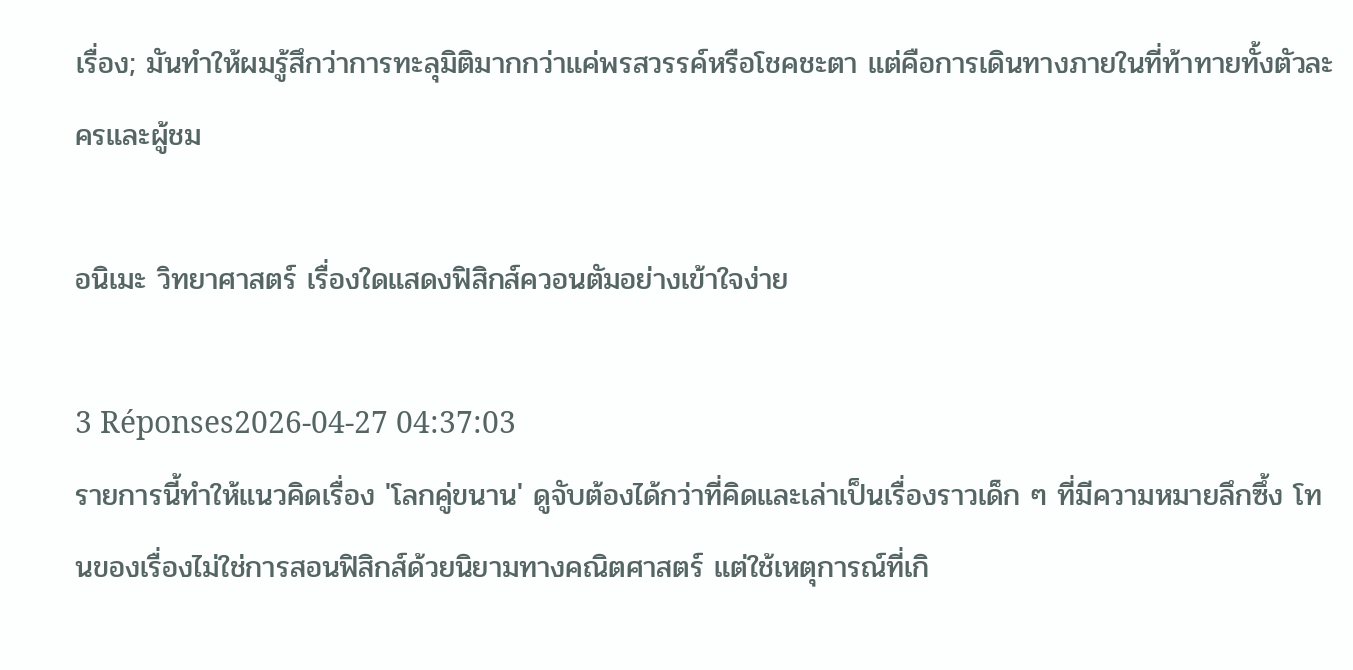เรื่อง; มันทำให้ผมรู้สึกว่าการทะลุมิติมากกว่าแค่พรสวรรค์หรือโชคชะตา แต่คือการเดินทางภายในที่ท้าทายทั้งตัวละครและผู้ชม

อนิเมะ วิทยาศาสตร์ เรื่องใดแสดงฟิสิกส์ควอนตัมอย่างเข้าใจง่าย

3 Réponses2026-04-27 04:37:03
รายการนี้ทำให้แนวคิดเรื่อง 'โลกคู่ขนาน' ดูจับต้องได้กว่าที่คิดและเล่าเป็นเรื่องราวเด็ก ๆ ที่มีความหมายลึกซึ้ง โทนของเรื่องไม่ใช่การสอนฟิสิกส์ด้วยนิยามทางคณิตศาสตร์ แต่ใช้เหตุการณ์ที่เกิ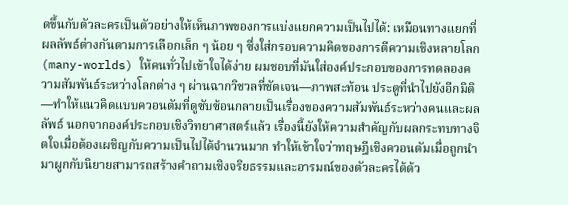ดขึ้นกับตัวละครเป็นตัวอย่างให้เห็นภาพของการแบ่งแยกความเป็นไปได้: เหมือนทางแยกที่ผลลัพธ์ต่างกันตามการเลือกเล็ก ๆ น้อย ๆ ซึ่งใส่กรอบความคิดของการตีความเชิงหลายโลก (many-worlds) ให้คนทั่วไปเข้าใจได้ง่าย ผมชอบที่มันใส่องค์ประกอบของการทดลองความสัมพันธ์ระหว่างโลกต่าง ๆ ผ่านฉากวิชวลที่ชัดเจน—ภาพสะท้อน ประตูที่นำไปยังอีกมิติ—ทำให้แนวคิดแบบควอนตัมที่ดูซับซ้อนกลายเป็นเรื่องของความสัมพันธ์ระหว่างคนและผลลัพธ์ นอกจากองค์ประกอบเชิงวิทยาศาสตร์แล้ว เรื่องนี้ยังให้ความสำคัญกับผลกระทบทางจิตใจเมื่อต้องเผชิญกับความเป็นไปได้จำนวนมาก ทำให้เข้าใจว่าทฤษฎีเชิงควอนตัมเมื่อถูกนำมาผูกกับนิยายสามารถสร้างคำถามเชิงจริยธรรมและอารมณ์ของตัวละครได้ด้ว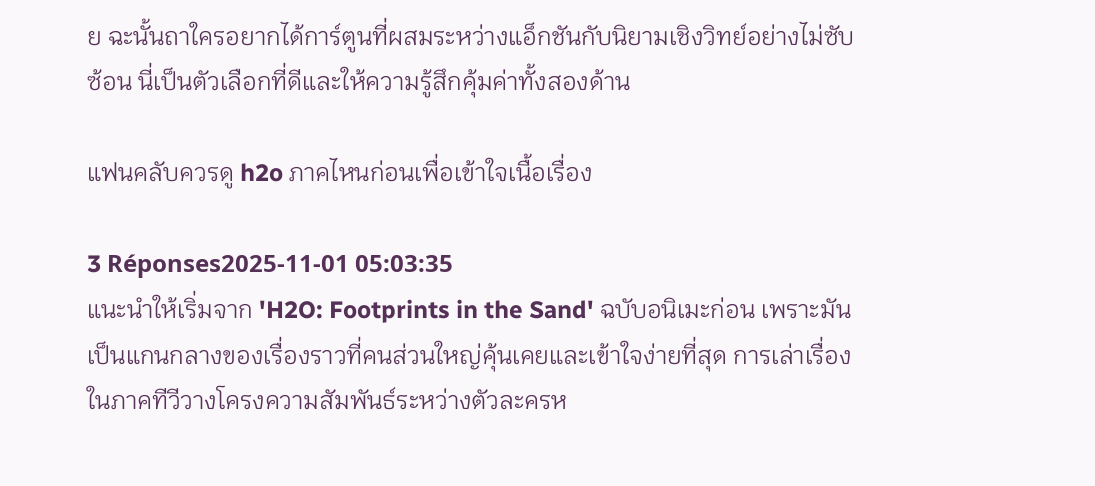ย ฉะนั้นถาใครอยากได้การ์ตูนที่ผสมระหว่างแอ็กชันกับนิยามเชิงวิทย์อย่างไม่ซับซ้อน นี่เป็นตัวเลือกที่ดีและให้ความรู้สึกคุ้มค่าทั้งสองด้าน

แฟนคลับควรดู h2o ภาคไหนก่อนเพื่อเข้าใจเนื้อเรื่อง

3 Réponses2025-11-01 05:03:35
แนะนำให้เริ่มจาก 'H2O: Footprints in the Sand' ฉบับอนิเมะก่อน เพราะมันเป็นแกนกลางของเรื่องราวที่คนส่วนใหญ่คุ้นเคยและเข้าใจง่ายที่สุด การเล่าเรื่องในภาคทีวีวางโครงความสัมพันธ์ระหว่างตัวละครห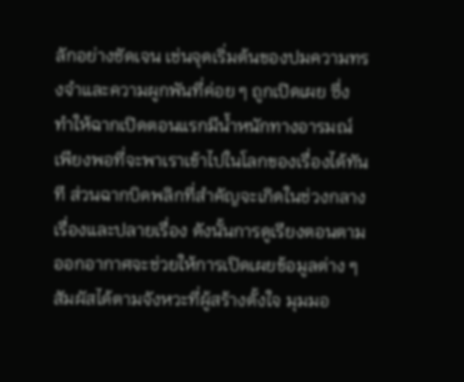ลักอย่างชัดเจน เช่นจุดเริ่มต้นของปมความทรงจำและความผูกพันที่ค่อย ๆ ถูกเปิดเผย ซึ่งทำให้ฉากเปิดตอนแรกมีน้ำหนักทางอารมณ์เพียงพอที่จะพาเราเข้าไปในโลกของเรื่องได้ทันที ส่วนฉากบิดพลิกที่สำคัญจะเกิดในช่วงกลางเรื่องและปลายเรื่อง ดังนั้นการดูเรียงตอนตามออกอากาศจะช่วยให้การเปิดเผยข้อมูลต่าง ๆ สัมผัสได้ตามจังหวะที่ผู้สร้างตั้งใจ มุมมอ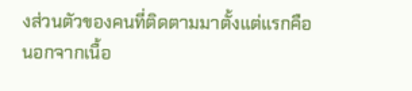งส่วนตัวของคนที่ติดตามมาตั้งแต่แรกคือนอกจากเนื้อ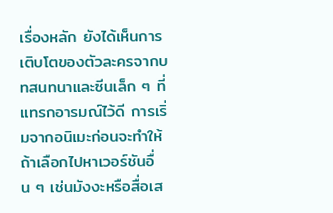เรื่องหลัก ยังได้เห็นการเติบโตของตัวละครจากบทสนทนาและซีนเล็ก ๆ ที่แทรกอารมณ์ไว้ดี การเริ่มจากอนิเมะก่อนจะทำให้ถ้าเลือกไปหาเวอร์ชันอื่น ๆ เช่นมังงะหรือสื่อเส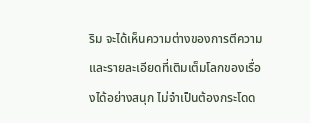ริม จะได้เห็นความต่างของการตีความและรายละเอียดที่เติมเต็มโลกของเรื่องได้อย่างสนุก ไม่จำเป็นต้องกระโดด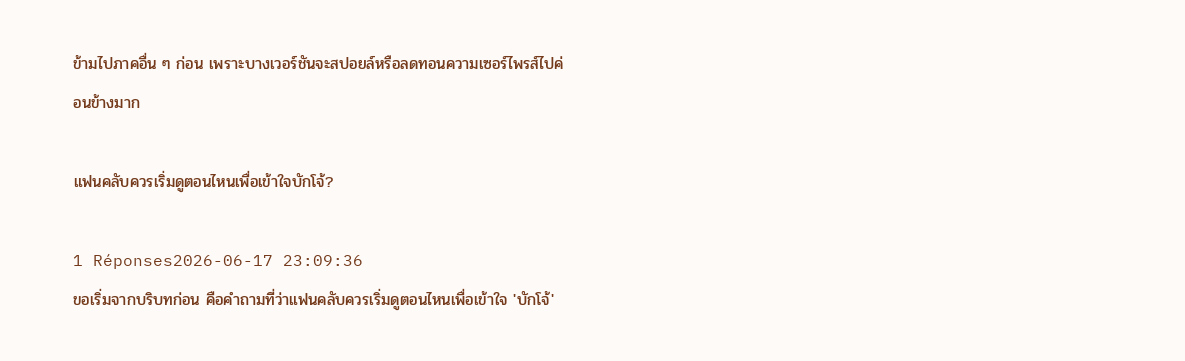ข้ามไปภาคอื่น ๆ ก่อน เพราะบางเวอร์ชันจะสปอยล์หรือลดทอนความเซอร์ไพรส์ไปค่อนข้างมาก

แฟนคลับควรเริ่มดูตอนไหนเพื่อเข้าใจบักโจ้?

1 Réponses2026-06-17 23:09:36
ขอเริ่มจากบริบทก่อน คือคำถามที่ว่าแฟนคลับควรเริ่มดูตอนไหนเพื่อเข้าใจ 'บักโจ้'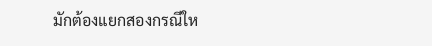มักต้องแยกสองกรณีให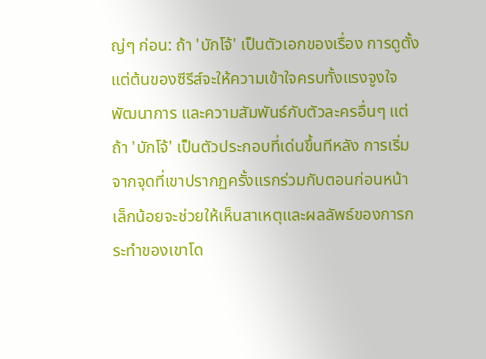ญ่ๆ ก่อน: ถ้า 'บักโจ้' เป็นตัวเอกของเรื่อง การดูตั้งแต่ต้นของซีรีส์จะให้ความเข้าใจครบทั้งแรงจูงใจ พัฒนาการ และความสัมพันธ์กับตัวละครอื่นๆ แต่ถ้า 'บักโจ้' เป็นตัวประกอบที่เด่นขึ้นทีหลัง การเริ่มจากจุดที่เขาปรากฏครั้งแรกร่วมกับตอนก่อนหน้าเล็กน้อยจะช่วยให้เห็นสาเหตุและผลลัพธ์ของการกระทำของเขาโด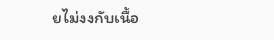ยไม่งงกับเนื้อ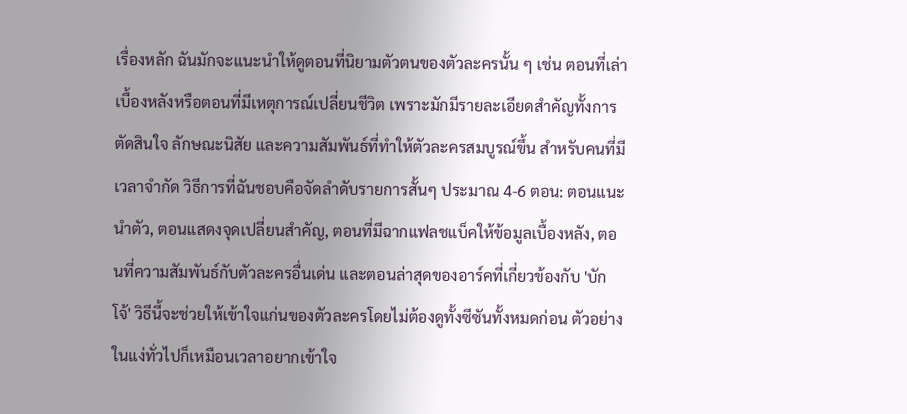เรื่องหลัก ฉันมักจะแนะนำให้ดูตอนที่นิยามตัวตนของตัวละครนั้น ๆ เช่น ตอนที่เล่าเบื้องหลังหรือตอนที่มีเหตุการณ์เปลี่ยนชีวิต เพราะมักมีรายละเอียดสำคัญทั้งการตัดสินใจ ลักษณะนิสัย และความสัมพันธ์ที่ทำให้ตัวละครสมบูรณ์ขึ้น สำหรับคนที่มีเวลาจำกัด วิธีการที่ฉันชอบคือจัดลำดับรายการสั้นๆ ประมาณ 4-6 ตอน: ตอนแนะนำตัว, ตอนแสดงจุดเปลี่ยนสำคัญ, ตอนที่มีฉากแฟลชแบ็คให้ข้อมูลเบื้องหลัง, ตอนที่ความสัมพันธ์กับตัวละครอื่นเด่น และตอนล่าสุดของอาร์คที่เกี่ยวข้องกับ 'บักโจ้' วิธีนี้จะช่วยให้เข้าใจแก่นของตัวละครโดยไม่ต้องดูทั้งซีซันทั้งหมดก่อน ตัวอย่างในแง่ทั่วไปก็เหมือนเวลาอยากเข้าใจ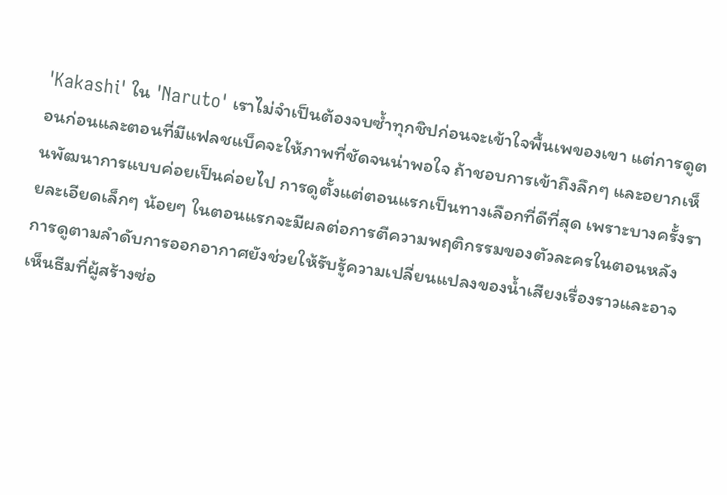'Kakashi' ใน 'Naruto' เราไม่จำเป็นต้องจบซ้ำทุกชิปก่อนจะเข้าใจพื้นเพของเขา แต่การดูตอนก่อนและตอนที่มีแฟลชแบ็คจะให้ภาพที่ชัดจนน่าพอใจ ถ้าชอบการเข้าถึงลึกๆ และอยากเห็นพัฒนาการแบบค่อยเป็นค่อยไป การดูตั้งแต่ตอนแรกเป็นทางเลือกที่ดีที่สุด เพราะบางครั้งรายละเอียดเล็กๆ น้อยๆ ในตอนแรกจะมีผลต่อการตีความพฤติกรรมของตัวละครในตอนหลัง การดูตามลำดับการออกอากาศยังช่วยให้รับรู้ความเปลี่ยนแปลงของน้ำเสียงเรื่องราวและอาจเห็นธีมที่ผู้สร้างซ่อ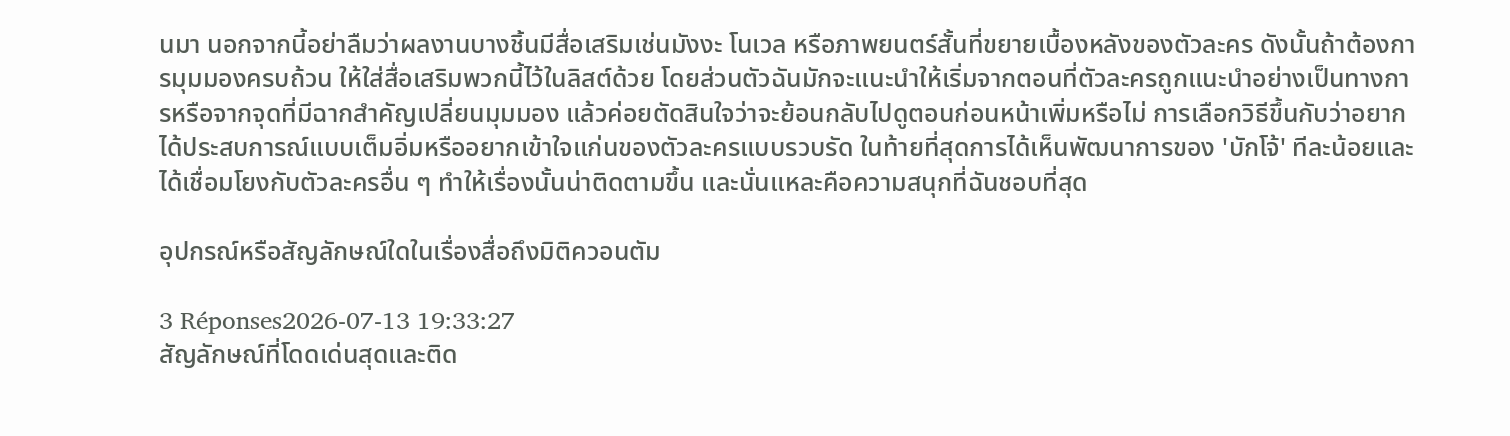นมา นอกจากนี้อย่าลืมว่าผลงานบางชิ้นมีสื่อเสริมเช่นมังงะ โนเวล หรือภาพยนตร์สั้นที่ขยายเบื้องหลังของตัวละคร ดังนั้นถ้าต้องการมุมมองครบถ้วน ให้ใส่สื่อเสริมพวกนี้ไว้ในลิสต์ด้วย โดยส่วนตัวฉันมักจะแนะนำให้เริ่มจากตอนที่ตัวละครถูกแนะนำอย่างเป็นทางการหรือจากจุดที่มีฉากสำคัญเปลี่ยนมุมมอง แล้วค่อยตัดสินใจว่าจะย้อนกลับไปดูตอนก่อนหน้าเพิ่มหรือไม่ การเลือกวิธีขึ้นกับว่าอยากได้ประสบการณ์แบบเต็มอิ่มหรืออยากเข้าใจแก่นของตัวละครแบบรวบรัด ในท้ายที่สุดการได้เห็นพัฒนาการของ 'บักโจ้' ทีละน้อยและได้เชื่อมโยงกับตัวละครอื่น ๆ ทำให้เรื่องนั้นน่าติดตามขึ้น และนั่นแหละคือความสนุกที่ฉันชอบที่สุด

อุปกรณ์หรือสัญลักษณ์ใดในเรื่องสื่อถึงมิติควอนตัม

3 Réponses2026-07-13 19:33:27
สัญลักษณ์ที่โดดเด่นสุดและติด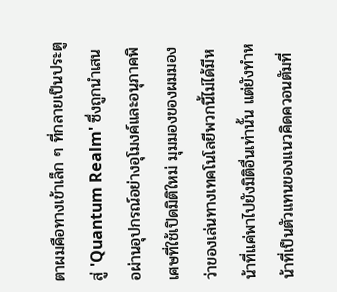ตาผมคือทางเข้าเล็ก ๆ ที่กลายเป็นประตูสู่ 'Quantum Realm' ซึ่งถูกนำเสนอผ่านอุปกรณ์อย่างอุโมงค์และอนุภาคพิเศษที่ใช้เปิดมิติใหม่ มุมมองของผมมองว่าของเล่นทางเทคโนโลยีพวกนี้ไม่ได้มีหน้าที่แค่พาไปยังมิติอื่นเท่านั้น แต่ยังทำหน้าที่เป็นตัวแทนของแนวคิดควอนตัมที่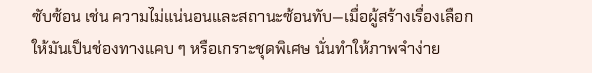ซับซ้อน เช่น ความไม่แน่นอนและสถานะซ้อนทับ—เมื่อผู้สร้างเรื่องเลือกให้มันเป็นช่องทางแคบ ๆ หรือเกราะชุดพิเศษ นั่นทำให้ภาพจำง่าย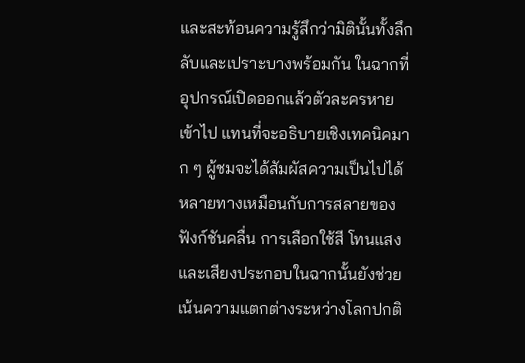และสะท้อนความรู้สึกว่ามิตินั้นทั้งลึกลับและเปราะบางพร้อมกัน ในฉากที่อุปกรณ์เปิดออกแล้วตัวละครหายเข้าไป แทนที่จะอธิบายเชิงเทคนิคมาก ๆ ผู้ชมจะได้สัมผัสความเป็นไปได้หลายทางเหมือนกับการสลายของฟังก์ชันคลื่น การเลือกใช้สี โทนแสง และเสียงประกอบในฉากนั้นยังช่วยเน้นความแตกต่างระหว่างโลกปกติ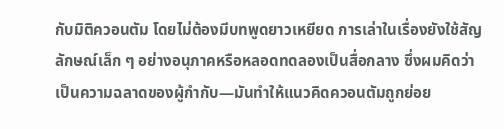กับมิติควอนตัม โดยไม่ต้องมีบทพูดยาวเหยียด การเล่าในเรื่องยังใช้สัญลักษณ์เล็ก ๆ อย่างอนุภาคหรือหลอดทดลองเป็นสื่อกลาง ซึ่งผมคิดว่าเป็นความฉลาดของผู้กำกับ—มันทำให้แนวคิดควอนตัมถูกย่อย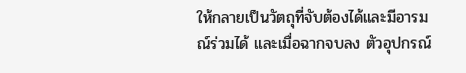ให้กลายเป็นวัตถุที่จับต้องได้และมีอารมณ์ร่วมได้ และเมื่อฉากจบลง ตัวอุปกรณ์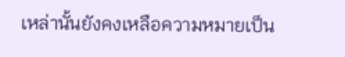เหล่านั้นยังคงเหลือความหมายเป็น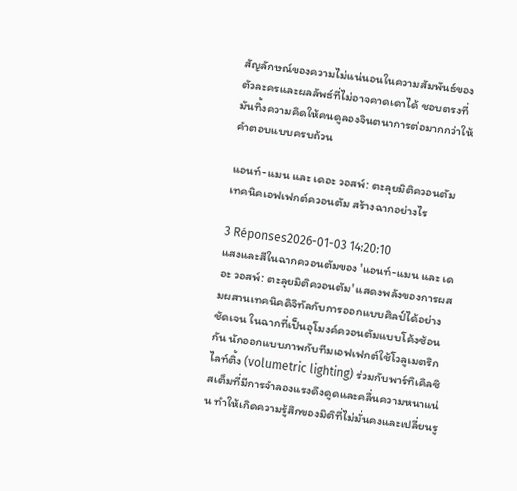สัญลักษณ์ของความไม่แน่นอนในความสัมพันธ์ของตัวละครและผลลัพธ์ที่ไม่อาจคาดเดาได้ ชอบตรงที่มันทิ้งความคิดให้คนดูลองจินตนาการต่อมากกว่าให้คำตอบแบบครบถ้วน

แอนท์-แมน และ เดอะ วอสพ์: ตะลุยมิติควอนตัม เทคนิคเอฟเฟกต์ควอนตัม สร้างฉากอย่างไร

3 Réponses2026-01-03 14:20:10
แสงและสีในฉากควอนตัมของ 'แอนท์-แมน และ เดอะ วอสพ์: ตะลุยมิติควอนตัม' แสดงพลังของการผสมผสานเทคนิคดิจิทัลกับการออกแบบศิลป์ได้อย่างชัดเจน ในฉากที่เป็นอุโมงค์ควอนตัมแบบโค้งซ้อนกัน นักออกแบบภาพกับทีมเอฟเฟกต์ใช้โวลูเมตริกไลท์ติ้ง (volumetric lighting) ร่วมกับพาร์ทิเคิลซิสเต็มที่มีการจำลองแรงดึงดูดและคลื่นความหนาแน่น ทำให้เกิดความรู้สึกของมิติที่ไม่มั่นคงและเปลี่ยนรู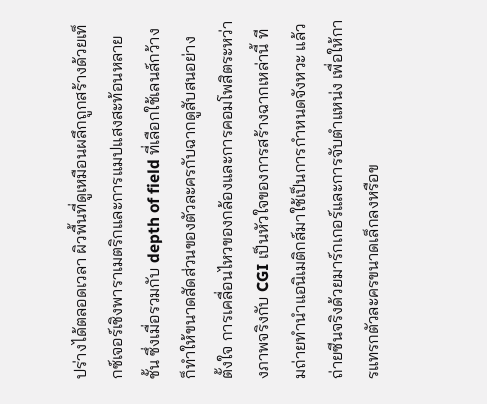ปร่างได้ตลอดเวลา ผิวพื้นที่ดูเหมือนผลึกถูกสร้างด้วยเท็กซ์เจอร์เชิงพาราเมตริกและการแมปแสงสะท้อนหลายชั้น ซึ่งเมื่อรวมกับ depth of field ที่เลือกใช้เลนส์กว้าง ก็ทำให้ขนาดสัดส่วนของตัวละครกับฉากดูสับสนอย่างตั้งใจ การเคลื่อนไหวของกล้องและการคอมโพสิตระหว่างภาพจริงกับ CGI เป็นหัวใจของการสร้างฉากเหล่านี้ ทีมถ่ายทำนำแอนิเมติกส์มาใช้เป็นการกำหนดจังหวะ แล้วถ่ายซีนจริงด้วยมาร์กเกอร์และการจับตำแหน่ง เพื่อให้การแทรกตัวละครขนาดเล็กลงหรือข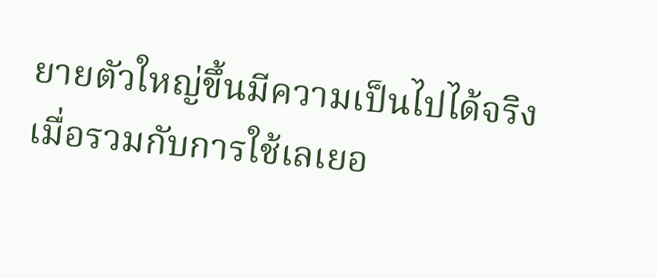ยายตัวใหญ่ขึ้นมีความเป็นไปได้จริง เมื่อรวมกับการใช้เลเยอ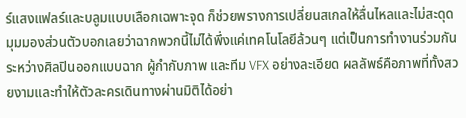ร์แสงแฟลร์และบลูมแบบเลือกเฉพาะจุด ก็ช่วยพรางการเปลี่ยนสเกลให้ลื่นไหลและไม่สะดุด มุมมองส่วนตัวบอกเลยว่าฉากพวกนี้ไม่ได้พึ่งแค่เทคโนโลยีล้วนๆ แต่เป็นการทำงานร่วมกันระหว่างศิลปินออกแบบฉาก ผู้กำกับภาพ และทีม VFX อย่างละเอียด ผลลัพธ์คือภาพที่ทั้งสวยงามและทำให้ตัวละครเดินทางผ่านมิติได้อย่า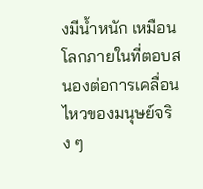งมีน้ำหนัก เหมือนโลกภายในที่ตอบสนองต่อการเคลื่อนไหวของมนุษย์จริง ๆ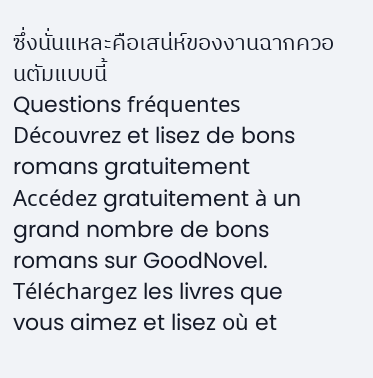ซึ่งนั่นแหละคือเสน่ห์ของงานฉากควอนตัมแบบนี้
Questions fréquentes
Découvrez et lisez de bons romans gratuitement
Accédez gratuitement à un grand nombre de bons romans sur GoodNovel. Téléchargez les livres que vous aimez et lisez où et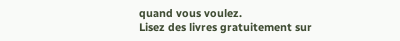quand vous voulez.
Lisez des livres gratuitement sur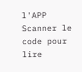l'APP
Scanner le code pour lire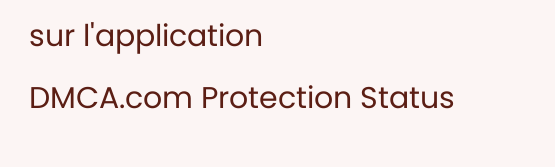sur l'application
DMCA.com Protection Status